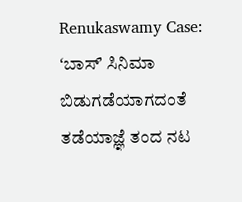Renukaswamy Case: ʻಬಾಸ್ʼ ಸಿನಿಮಾ ಬಿಡುಗಡೆಯಾಗದಂತೆ ತಡೆಯಾಜ್ಞೆ ತಂದ ನಟ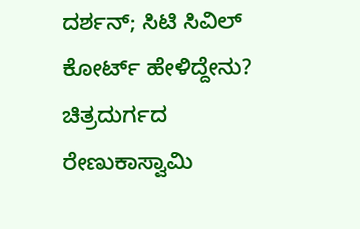ದರ್ಶನ್; ಸಿಟಿ ಸಿವಿಲ್ ಕೋರ್ಟ್ ಹೇಳಿದ್ದೇನು?
ಚಿತ್ರದುರ್ಗದ ರೇಣುಕಾಸ್ವಾಮಿ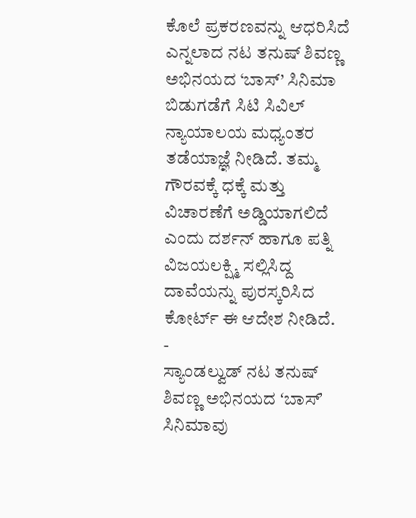ಕೊಲೆ ಪ್ರಕರಣವನ್ನು ಆಧರಿಸಿದೆ ಎನ್ನಲಾದ ನಟ ತನುಷ್ ಶಿವಣ್ಣ ಅಭಿನಯದ ‘ಬಾಸ್’ ಸಿನಿಮಾ ಬಿಡುಗಡೆಗೆ ಸಿಟಿ ಸಿವಿಲ್ ನ್ಯಾಯಾಲಯ ಮಧ್ಯಂತರ ತಡೆಯಾಜ್ಞೆ ನೀಡಿದೆ. ತಮ್ಮ ಗೌರವಕ್ಕೆ ಧಕ್ಕೆ ಮತ್ತು ವಿಚಾರಣೆಗೆ ಅಡ್ಡಿಯಾಗಲಿದೆ ಎಂದು ದರ್ಶನ್ ಹಾಗೂ ಪತ್ನಿ ವಿಜಯಲಕ್ಷ್ಮಿ ಸಲ್ಲಿಸಿದ್ದ ದಾವೆಯನ್ನು ಪುರಸ್ಕರಿಸಿದ ಕೋರ್ಟ್ ಈ ಆದೇಶ ನೀಡಿದೆ.
-
ಸ್ಯಾಂಡಲ್ವುಡ್ ನಟ ತನುಷ್ ಶಿವಣ್ಣ ಅಭಿನಯದ ʻಬಾಸ್ʼ ಸಿನಿಮಾವು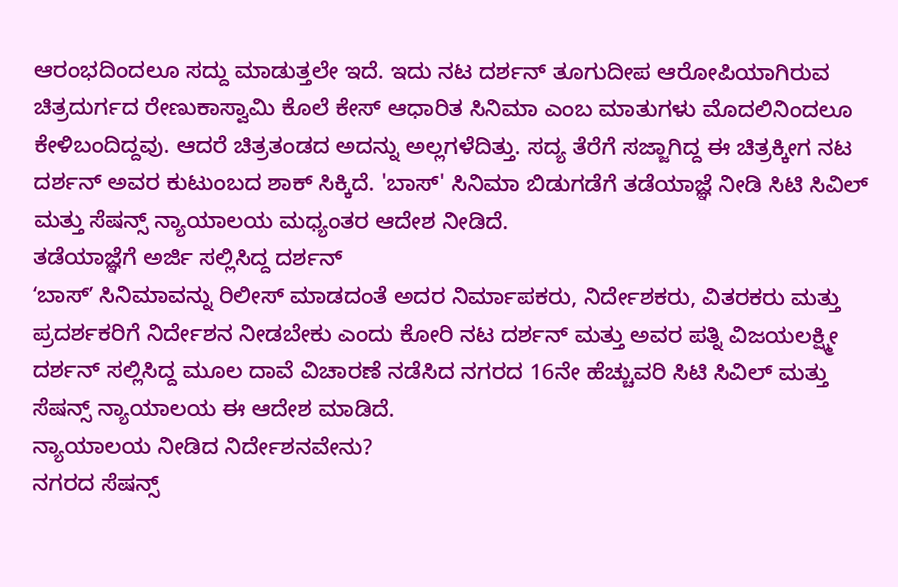ಆರಂಭದಿಂದಲೂ ಸದ್ದು ಮಾಡುತ್ತಲೇ ಇದೆ. ಇದು ನಟ ದರ್ಶನ್ ತೂಗುದೀಪ ಆರೋಪಿಯಾಗಿರುವ ಚಿತ್ರದುರ್ಗದ ರೇಣುಕಾಸ್ವಾಮಿ ಕೊಲೆ ಕೇಸ್ ಆಧಾರಿತ ಸಿನಿಮಾ ಎಂಬ ಮಾತುಗಳು ಮೊದಲಿನಿಂದಲೂ ಕೇಳಿಬಂದಿದ್ದವು. ಆದರೆ ಚಿತ್ರತಂಡದ ಅದನ್ನು ಅಲ್ಲಗಳೆದಿತ್ತು. ಸದ್ಯ ತೆರೆಗೆ ಸಜ್ಜಾಗಿದ್ದ ಈ ಚಿತ್ರಕ್ಕೀಗ ನಟ ದರ್ಶನ್ ಅವರ ಕುಟುಂಬದ ಶಾಕ್ ಸಿಕ್ಕಿದೆ. 'ಬಾಸ್' ಸಿನಿಮಾ ಬಿಡುಗಡೆಗೆ ತಡೆಯಾಜ್ಞೆ ನೀಡಿ ಸಿಟಿ ಸಿವಿಲ್ ಮತ್ತು ಸೆಷನ್ಸ್ ನ್ಯಾಯಾಲಯ ಮಧ್ಯಂತರ ಆದೇಶ ನೀಡಿದೆ.
ತಡೆಯಾಜ್ಞೆಗೆ ಅರ್ಜಿ ಸಲ್ಲಿಸಿದ್ದ ದರ್ಶನ್
ʻಬಾಸ್ʼ ಸಿನಿಮಾವನ್ನು ರಿಲೀಸ್ ಮಾಡದಂತೆ ಅದರ ನಿರ್ಮಾಪಕರು, ನಿರ್ದೇಶಕರು, ವಿತರಕರು ಮತ್ತು ಪ್ರದರ್ಶಕರಿಗೆ ನಿರ್ದೇಶನ ನೀಡಬೇಕು ಎಂದು ಕೋರಿ ನಟ ದರ್ಶನ್ ಮತ್ತು ಅವರ ಪತ್ನಿ ವಿಜಯಲಕ್ಷ್ಮೀ ದರ್ಶನ್ ಸಲ್ಲಿಸಿದ್ದ ಮೂಲ ದಾವೆ ವಿಚಾರಣೆ ನಡೆಸಿದ ನಗರದ 16ನೇ ಹೆಚ್ಚುವರಿ ಸಿಟಿ ಸಿವಿಲ್ ಮತ್ತು ಸೆಷನ್ಸ್ ನ್ಯಾಯಾಲಯ ಈ ಆದೇಶ ಮಾಡಿದೆ.
ನ್ಯಾಯಾಲಯ ನೀಡಿದ ನಿರ್ದೇಶನವೇನು?
ನಗರದ ಸೆಷನ್ಸ್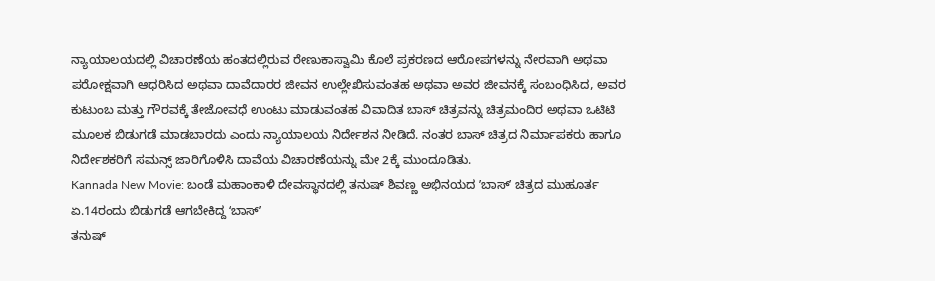ನ್ಯಾಯಾಲಯದಲ್ಲಿ ವಿಚಾರಣೆಯ ಹಂತದಲ್ಲಿರುವ ರೇಣುಕಾಸ್ವಾಮಿ ಕೊಲೆ ಪ್ರಕರಣದ ಆರೋಪಗಳನ್ನು ನೇರವಾಗಿ ಅಥವಾ ಪರೋಕ್ಷವಾಗಿ ಆಧರಿಸಿದ ಅಥವಾ ದಾವೆದಾರರ ಜೀವನ ಉಲ್ಲೇಖಿಸುವಂತಹ ಅಥವಾ ಅವರ ಜೀವನಕ್ಕೆ ಸಂಬಂಧಿಸಿದ, ಅವರ ಕುಟುಂಬ ಮತ್ತು ಗೌರವಕ್ಕೆ ತೇಜೋವಧೆ ಉಂಟು ಮಾಡುವಂತಹ ವಿವಾದಿತ ಬಾಸ್ ಚಿತ್ರವನ್ನು ಚಿತ್ರಮಂದಿರ ಅಥವಾ ಒಟಿಟಿ ಮೂಲಕ ಬಿಡುಗಡೆ ಮಾಡಬಾರದು ಎಂದು ನ್ಯಾಯಾಲಯ ನಿರ್ದೇಶನ ನೀಡಿದೆ. ನಂತರ ಬಾಸ್ ಚಿತ್ರದ ನಿರ್ಮಾಪಕರು ಹಾಗೂ ನಿರ್ದೇಶಕರಿಗೆ ಸಮನ್ಸ್ ಜಾರಿಗೊಳಿಸಿ ದಾವೆಯ ವಿಚಾರಣೆಯನ್ನು ಮೇ 2ಕ್ಕೆ ಮುಂದೂಡಿತು.
Kannada New Movie: ಬಂಡೆ ಮಹಾಂಕಾಳಿ ದೇವಸ್ಥಾನದಲ್ಲಿ ತನುಷ್ ಶಿವಣ್ಣ ಅಭಿನಯದ ʼಬಾಸ್ʼ ಚಿತ್ರದ ಮುಹೂರ್ತ
ಏ.14ರಂದು ಬಿಡುಗಡೆ ಆಗಬೇಕಿದ್ದ ʻಬಾಸ್ʼ
ತನುಷ್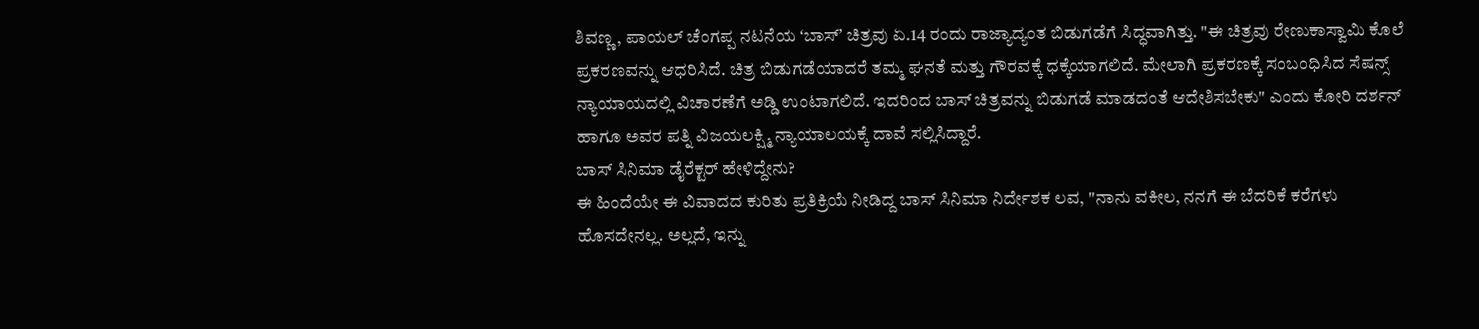ಶಿವಣ್ಣ, ಪಾಯಲ್ ಚೆಂಗಪ್ಪ ನಟನೆಯ ʻಬಾಸ್ʼ ಚಿತ್ರವು ಏ.14 ರಂದು ರಾಜ್ಯಾದ್ಯಂತ ಬಿಡುಗಡೆಗೆ ಸಿದ್ಧವಾಗಿತ್ತು. "ಈ ಚಿತ್ರವು ರೇಣುಕಾಸ್ವಾಮಿ ಕೊಲೆ ಪ್ರಕರಣವನ್ನು ಆಧರಿಸಿದೆ. ಚಿತ್ರ ಬಿಡುಗಡೆಯಾದರೆ ತಮ್ಮ ಘನತೆ ಮತ್ತು ಗೌರವಕ್ಕೆ ಧಕ್ಕೆಯಾಗಲಿದೆ. ಮೇಲಾಗಿ ಪ್ರಕರಣಕ್ಕೆ ಸಂಬಂಧಿಸಿದ ಸೆಷನ್ಸ್ ನ್ಯಾಯಾಯದಲ್ಲಿ ವಿಚಾರಣೆಗೆ ಅಡ್ಡಿ ಉಂಟಾಗಲಿದೆ. ಇದರಿಂದ ಬಾಸ್ ಚಿತ್ರವನ್ನು ಬಿಡುಗಡೆ ಮಾಡದಂತೆ ಆದೇಶಿಸಬೇಕು" ಎಂದು ಕೋರಿ ದರ್ಶನ್ ಹಾಗೂ ಅವರ ಪತ್ನಿ ವಿಜಯಲಕ್ಷ್ಮಿ ನ್ಯಾಯಾಲಯಕ್ಕೆ ದಾವೆ ಸಲ್ಲಿಸಿದ್ದಾರೆ.
ಬಾಸ್ ಸಿನಿಮಾ ಡೈರೆಕ್ಟರ್ ಹೇಳಿದ್ದೇನು?
ಈ ಹಿಂದೆಯೇ ಈ ವಿವಾದದ ಕುರಿತು ಪ್ರತಿಕ್ರಿಯೆ ನೀಡಿದ್ದ ಬಾಸ್ ಸಿನಿಮಾ ನಿರ್ದೇಶಕ ಲವ, "ನಾನು ವಕೀಲ, ನನಗೆ ಈ ಬೆದರಿಕೆ ಕರೆಗಳು ಹೊಸದೇನಲ್ಲ. ಅಲ್ಲದೆ, ಇನ್ನು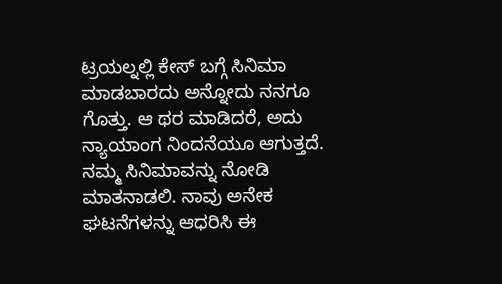ಟ್ರಯಲ್ನಲ್ಲಿ ಕೇಸ್ ಬಗ್ಗೆ ಸಿನಿಮಾ ಮಾಡಬಾರದು ಅನ್ನೋದು ನನಗೂ ಗೊತ್ತು. ಆ ಥರ ಮಾಡಿದರೆ, ಅದು ನ್ಯಾಯಾಂಗ ನಿಂದನೆಯೂ ಆಗುತ್ತದೆ. ನಮ್ಮ ಸಿನಿಮಾವನ್ನು ನೋಡಿ ಮಾತನಾಡಲಿ. ನಾವು ಅನೇಕ ಘಟನೆಗಳನ್ನು ಆಧರಿಸಿ ಈ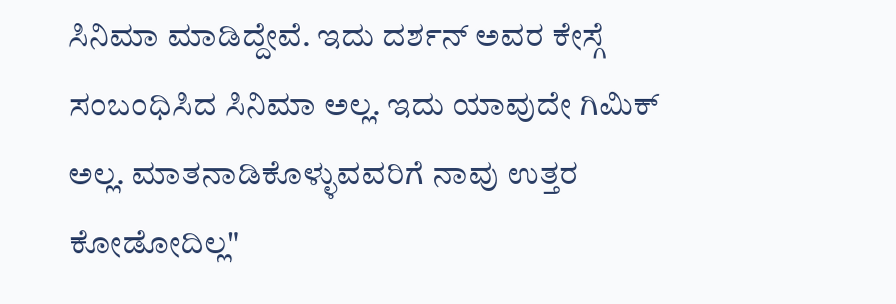ಸಿನಿಮಾ ಮಾಡಿದ್ದೇವೆ. ಇದು ದರ್ಶನ್ ಅವರ ಕೇಸ್ಗೆ ಸಂಬಂಧಿಸಿದ ಸಿನಿಮಾ ಅಲ್ಲ. ಇದು ಯಾವುದೇ ಗಿಮಿಕ್ ಅಲ್ಲ. ಮಾತನಾಡಿಕೊಳ್ಳುವವರಿಗೆ ನಾವು ಉತ್ತರ ಕೋಡೋದಿಲ್ಲ"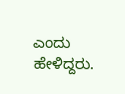ಎಂದು ಹೇಳಿದ್ದರು.